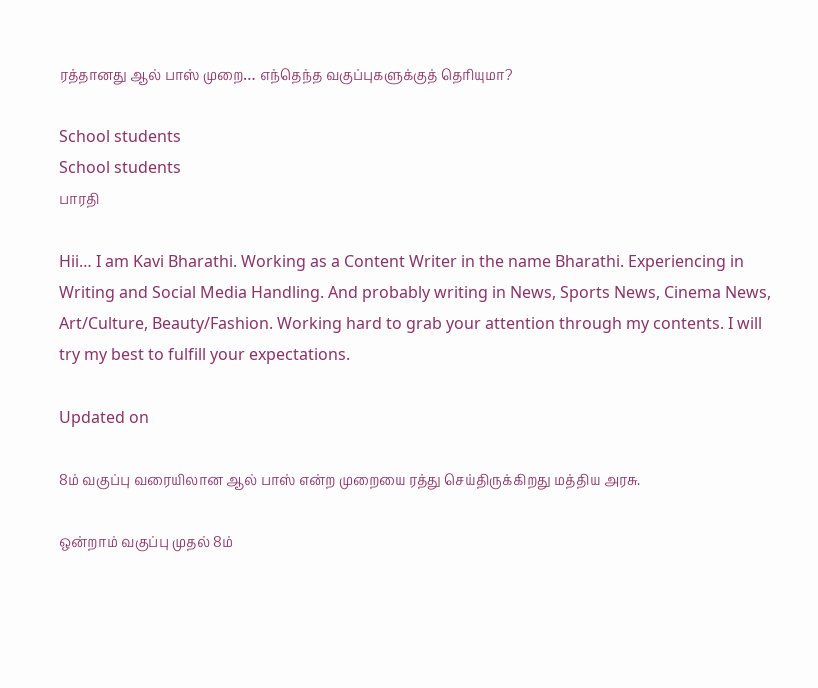ரத்தானது ஆல் பாஸ் முறை… எந்தெந்த வகுப்புகளுக்குத் தெரியுமா?

School students
School students
பாரதி

Hii… I am Kavi Bharathi. Working as a Content Writer in the name Bharathi. Experiencing in Writing and Social Media Handling. And probably writing in News, Sports News, Cinema News, Art/Culture, Beauty/Fashion. Working hard to grab your attention through my contents. I will try my best to fulfill your expectations.

Updated on

8ம் வகுப்பு வரையிலான ஆல் பாஸ் என்ற முறையை ரத்து செய்திருக்கிறது மத்திய அரசு.

ஒன்றாம் வகுப்பு முதல் 8ம்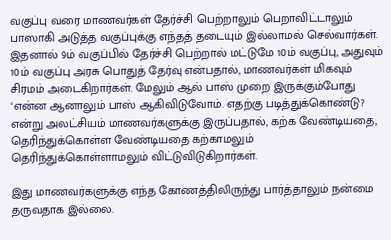வகுப்பு வரை மாணவர்கள் தேர்ச்சி பெற்றாலும் பெறாவிட்டாலும் பாஸாகி அடுத்த வகுப்புக்கு எந்தத் தடையும் இல்லாமல் செல்வார்கள். இதனால் 9ம் வகுப்பில் தேர்ச்சி பெற்றால் மட்டுமே 10ம் வகுப்பு, அதுவும் 10ம் வகுப்பு அரசு பொதுத் தேர்வு என்பதால், மாணவர்கள் மிகவும் சிரமம் அடைகிறார்கள். மேலும் ஆல் பாஸ் முறை இருக்கும்போது ‘என்ன ஆனாலும் பாஸ் ஆகிவிடுவோம். எதற்கு படித்துக்கொண்டு? என்று அலட்சியம் மாணவர்களுக்கு இருப்பதால், கற்க வேண்டியதை, தெரிந்துக்கொள்ள வேண்டியதை கற்காமலும் தெரிந்துக்கொள்ளாமலும் விட்டுவிடுகிறார்கள்.

இது மாணவர்களுக்கு எந்த கோணத்திலிருந்து பார்த்தாலும் நன்மை தருவதாக இல்லை.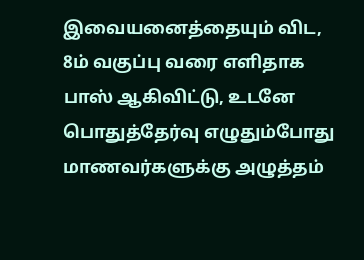இவையனைத்தையும் விட, 8ம் வகுப்பு வரை எளிதாக பாஸ் ஆகிவிட்டு, உடனே பொதுத்தேர்வு எழுதும்போது மாணவர்களுக்கு அழுத்தம்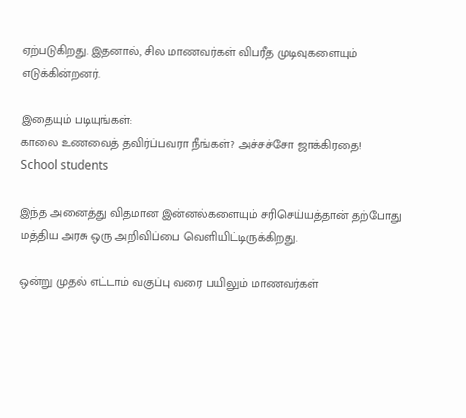ஏற்படுகிறது. இதனால், சில மாணவர்கள் விபரீத முடிவுகளையும் எடுக்கின்றனர்.

இதையும் படியுங்கள்:
காலை உணவைத் தவிர்ப்பவரா நீங்கள்? அச்சச்சோ ஜாக்கிரதை!
School students

இந்த அனைத்து விதமான இன்னல்களையும் சரிசெய்யத்தான் தற்போது மத்திய அரசு ஒரு அறிவிப்பை வெளியிட்டிருக்கிறது.

ஒன்று முதல் எட்டாம் வகுப்பு வரை பயிலும் மாணவர்கள்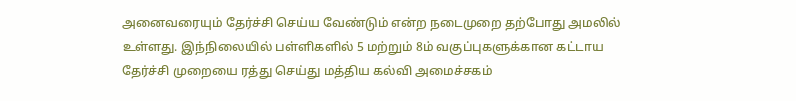அனைவரையும் தேர்ச்சி செய்ய வேண்டும் என்ற நடைமுறை தற்போது அமலில் உள்ளது. இந்நிலையில் பள்ளிகளில் 5 மற்றும் 8ம் வகுப்புகளுக்கான கட்டாய தேர்ச்சி முறையை ரத்து செய்து மத்திய கல்வி அமைச்சகம்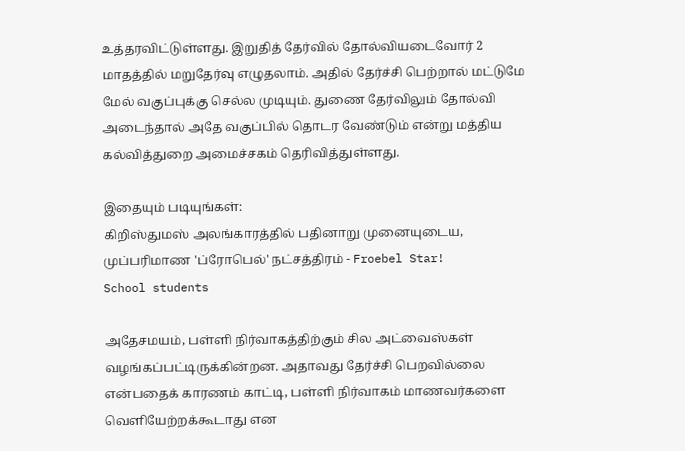உத்தரவிட்டுள்ளது. இறுதித் தேர்வில் தோல்வியடைவோர் 2 மாதத்தில் மறுதேர்வு எழுதலாம். அதில் தேர்ச்சி பெற்றால் மட்டுமே மேல் வகுப்புக்கு செல்ல முடியும். துணை தேர்விலும் தோல்வி அடைந்தால் அதே வகுப்பில் தொடர வேண்டும் என்று மத்திய கல்வித்துறை அமைச்சகம் தெரிவித்துள்ளது.

இதையும் படியுங்கள்:
கிறிஸ்துமஸ் அலங்காரத்தில் பதினாறு முனையுடைய, முப்பரிமாண 'ப்ரோபெல்' நட்சத்திரம் - Froebel Star!
School students

அதேசமயம், பள்ளி நிர்வாகத்திற்கும் சில அட்வைஸ்கள் வழங்கப்பட்டிருக்கின்றன. அதாவது தேர்ச்சி பெறவில்லை என்பதைக் காரணம் காட்டி, பள்ளி நிர்வாகம் மாணவர்களை வெளியேற்றக்கூடாது என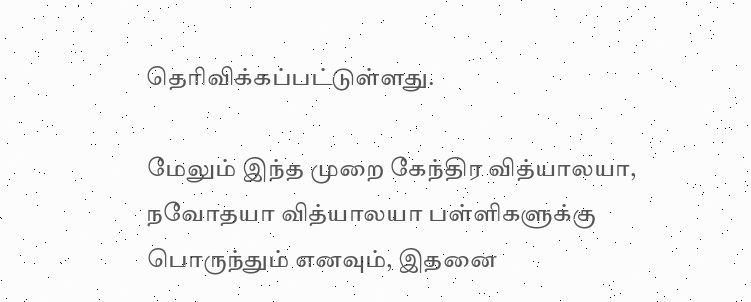தெரிவிக்கப்பட்டுள்ளது.

மேலும் இந்த முறை கேந்திர வித்யாலயா, நவோதயா வித்யாலயா பள்ளிகளுக்கு பொருந்தும் எனவும், இதனை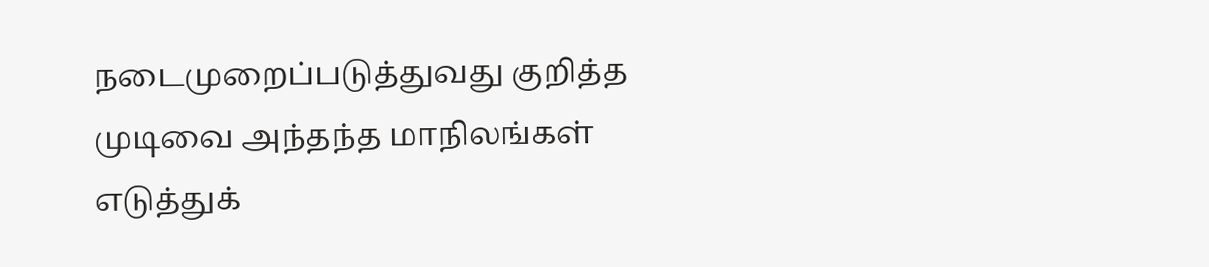நடைமுறைப்படுத்துவது குறித்த முடிவை அந்தந்த மாநிலங்கள் எடுத்துக்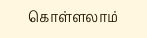கொள்ளலாம்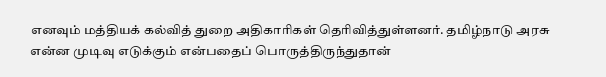எனவும் மத்தியக் கல்வித் துறை அதிகாரிகள் தெரிவித்துள்ளனர். தமிழ்நாடு அரசு என்ன முடிவு எடுக்கும் என்பதைப் பொருத்திருந்துதான்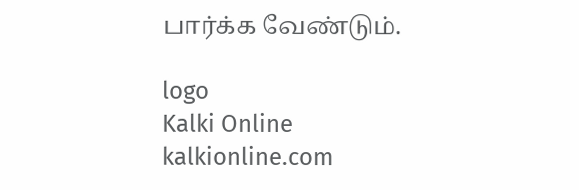பார்க்க வேண்டும்.

logo
Kalki Online
kalkionline.com